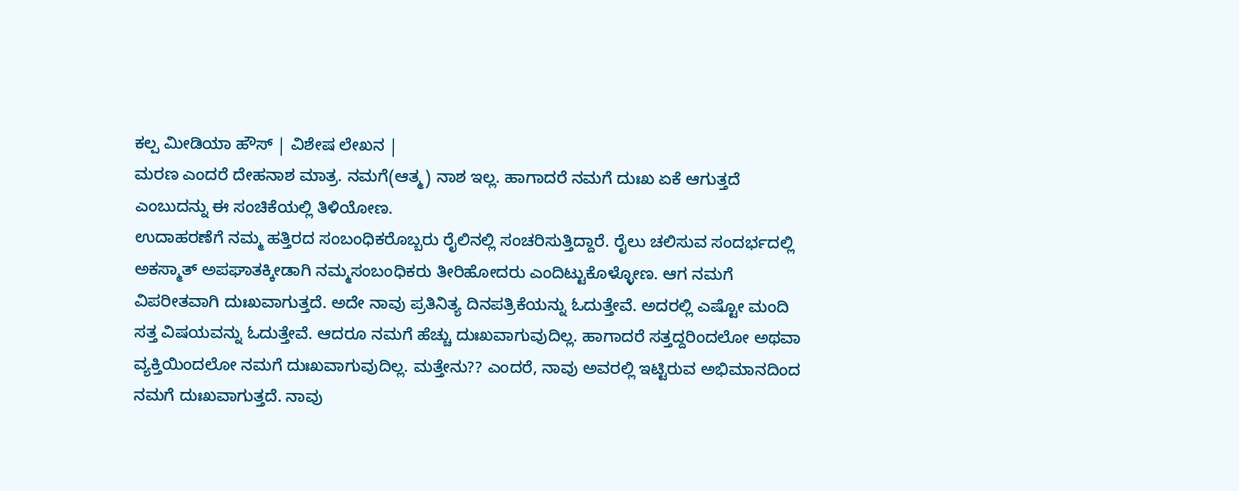ಕಲ್ಪ ಮೀಡಿಯಾ ಹೌಸ್ | ವಿಶೇಷ ಲೇಖನ |
ಮರಣ ಎಂದರೆ ದೇಹನಾಶ ಮಾತ್ರ. ನಮಗೆ(ಆತ್ಮ) ನಾಶ ಇಲ್ಲ. ಹಾಗಾದರೆ ನಮಗೆ ದುಃಖ ಏಕೆ ಆಗುತ್ತದೆ ಎಂಬುದನ್ನು ಈ ಸಂಚಿಕೆಯಲ್ಲಿ ತಿಳಿಯೋಣ.
ಉದಾಹರಣೆಗೆ ನಮ್ಮ ಹತ್ತಿರದ ಸಂಬಂಧಿಕರೊಬ್ಬರು ರೈಲಿನಲ್ಲಿ ಸಂಚರಿಸುತ್ತಿದ್ದಾರೆ. ರೈಲು ಚಲಿಸುವ ಸಂದರ್ಭದಲ್ಲಿ ಅಕಸ್ಮಾತ್ ಅಪಘಾತಕ್ಕೀಡಾಗಿ ನಮ್ಮಸಂಬಂಧಿಕರು ತೀರಿಹೋದರು ಎಂದಿಟ್ಟುಕೊಳ್ಳೋಣ. ಆಗ ನಮಗೆ ವಿಪರೀತವಾಗಿ ದುಃಖವಾಗುತ್ತದೆ. ಅದೇ ನಾವು ಪ್ರತಿನಿತ್ಯ ದಿನಪತ್ರಿಕೆಯನ್ನು ಓದುತ್ತೇವೆ. ಅದರಲ್ಲಿ ಎಷ್ಟೋ ಮಂದಿ ಸತ್ತ ವಿಷಯವನ್ನು ಓದುತ್ತೇವೆ. ಆದರೂ ನಮಗೆ ಹೆಚ್ಚು ದುಃಖವಾಗುವುದಿಲ್ಲ. ಹಾಗಾದರೆ ಸತ್ತದ್ದರಿಂದಲೋ ಅಥವಾ ವ್ಯಕ್ತಿಯಿಂದಲೋ ನಮಗೆ ದುಃಖವಾಗುವುದಿಲ್ಲ. ಮತ್ತೇನು?? ಎಂದರೆ, ನಾವು ಅವರಲ್ಲಿ ಇಟ್ಟಿರುವ ಅಭಿಮಾನದಿಂದ ನಮಗೆ ದುಃಖವಾಗುತ್ತದೆ. ನಾವು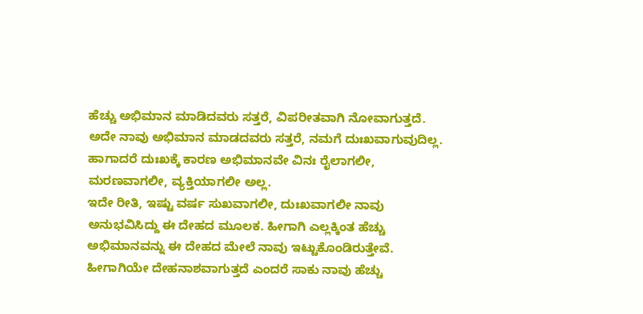ಹೆಚ್ಚು ಅಭಿಮಾನ ಮಾಡಿದವರು ಸತ್ತರೆ, ವಿಪರೀತವಾಗಿ ನೋವಾಗುತ್ತದೆ. ಅದೇ ನಾವು ಅಭಿಮಾನ ಮಾಡದವರು ಸತ್ತರೆ, ನಮಗೆ ದುಃಖವಾಗುವುದಿಲ್ಲ. ಹಾಗಾದರೆ ದುಃಖಕ್ಕೆ ಕಾರಣ ಅಭಿಮಾನವೇ ವಿನಃ ರೈಲಾಗಲೀ, ಮರಣವಾಗಲೀ, ವ್ಯಕ್ತಿಯಾಗಲೀ ಅಲ್ಲ.
ಇದೇ ರೀತಿ, ಇಷ್ಟು ವರ್ಷ ಸುಖವಾಗಲೀ, ದುಃಖವಾಗಲೀ ನಾವು ಅನುಭವಿಸಿದ್ದು ಈ ದೇಹದ ಮೂಲಕ. ಹೀಗಾಗಿ ಎಲ್ಲಕ್ಕಿಂತ ಹೆಚ್ಚು ಅಭಿಮಾನವನ್ನು ಈ ದೇಹದ ಮೇಲೆ ನಾವು ಇಟ್ಟುಕೊಂಡಿರುತ್ತೇವೆ. ಹೀಗಾಗಿಯೇ ದೇಹನಾಶವಾಗುತ್ತದೆ ಎಂದರೆ ಸಾಕು ನಾವು ಹೆಚ್ಚು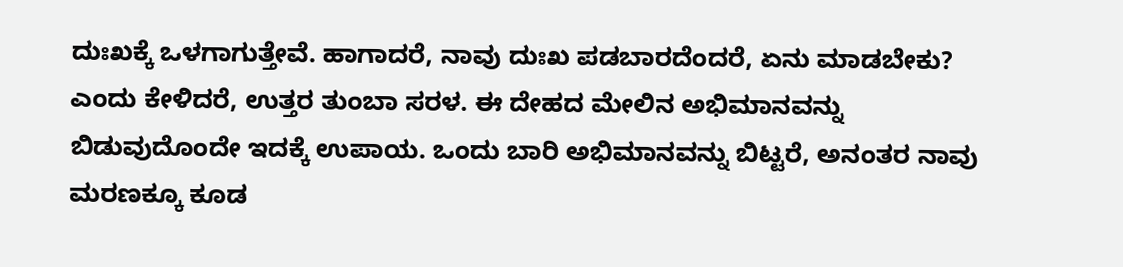ದುಃಖಕ್ಕೆ ಒಳಗಾಗುತ್ತೇವೆ. ಹಾಗಾದರೆ, ನಾವು ದುಃಖ ಪಡಬಾರದೆಂದರೆ, ಏನು ಮಾಡಬೇಕು? ಎಂದು ಕೇಳಿದರೆ, ಉತ್ತರ ತುಂಬಾ ಸರಳ. ಈ ದೇಹದ ಮೇಲಿನ ಅಭಿಮಾನವನ್ನು ಬಿಡುವುದೊಂದೇ ಇದಕ್ಕೆ ಉಪಾಯ. ಒಂದು ಬಾರಿ ಅಭಿಮಾನವನ್ನು ಬಿಟ್ಟರೆ, ಅನಂತರ ನಾವು ಮರಣಕ್ಕೂ ಕೂಡ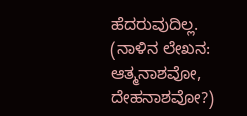ಹೆದರುವುದಿಲ್ಲ.
(ನಾಳಿನ ಲೇಖನ: ಆತ್ಮನಾಶವೋ, ದೇಹನಾಶವೋ?)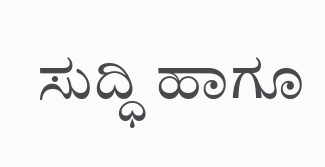ಸುದ್ಧಿ ಹಾಗೂ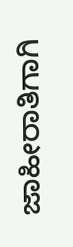ಜಾಹೀರಾತಿಗಾಗಿ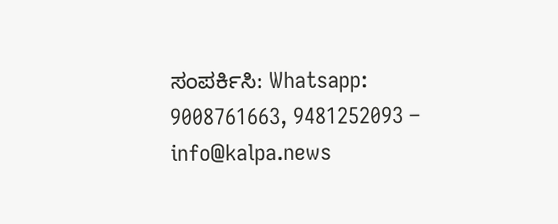ಸಂಪರ್ಕಿಸಿ: Whatsapp: 9008761663, 9481252093 – info@kalpa.news